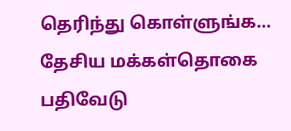தெரிந்து கொள்ளுங்க… தேசிய மக்கள்தொகை பதிவேடு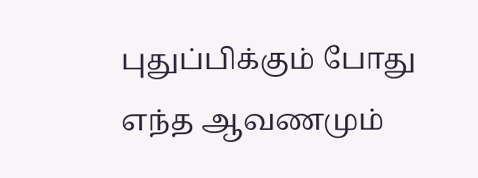புதுப்பிக்கும் போது எந்த ஆவணமும்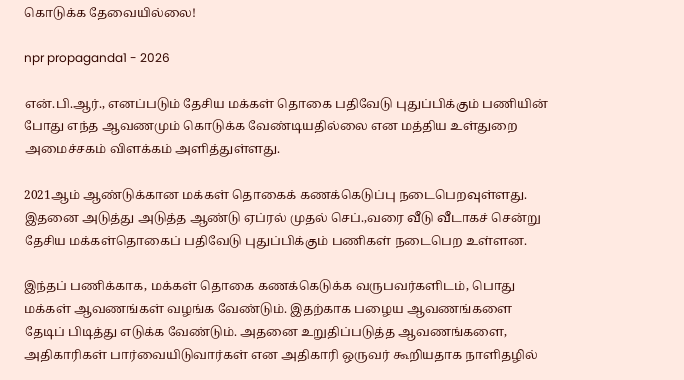கொடுக்க தேவையில்லை!

npr propaganda1 - 2026

என்.பி.ஆர்., எனப்படும் தேசிய மக்கள் தொகை பதிவேடு புதுப்பிக்கும் பணியின் போது எந்த ஆவணமும் கொடுக்க வேண்டியதில்லை என மத்திய உள்துறை அமைச்சகம் விளக்கம் அளித்துள்ளது.

2021ஆம் ஆண்டுக்கான மக்கள் தொகைக் கணக்கெடுப்பு நடைபெறவுள்ளது. இதனை அடுத்து அடுத்த ஆண்டு ஏப்ரல் முதல் செப்.,வரை வீடு வீடாகச் சென்று தேசிய மக்கள்தொகைப் பதிவேடு புதுப்பிக்கும் பணிகள் நடைபெற உள்ளன.

இந்தப் பணிக்காக, மக்கள் தொகை கணக்கெடுக்க வருபவர்களிடம், பொது மக்கள் ஆவணங்கள் வழங்க வேண்டும். இதற்காக பழைய ஆவணங்களை தேடிப் பிடித்து எடுக்க வேண்டும். அதனை உறுதிப்படுத்த ஆவணங்களை, அதிகாரிகள் பார்வையிடுவார்கள் என அதிகாரி ஒருவர் கூறியதாக நாளிதழில்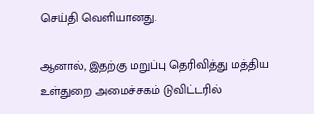செய்தி வெளியானது.

ஆனால், இதற்கு மறுப்பு தெரிவித்து மத்திய உள்துறை அமைச்சகம் டுவிட்டரில்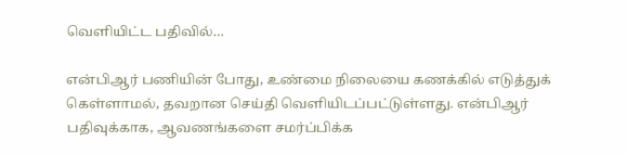வெளியிட்ட பதிவில்…

என்பிஆர் பணியின் போது, உண்மை நிலையை கணக்கில் எடுத்துக் கெள்ளாமல், தவறான செய்தி வெளியிடப்பட்டுள்ளது. என்பிஆர் பதிவுக்காக, ஆவணங்களை சமர்ப்பிக்க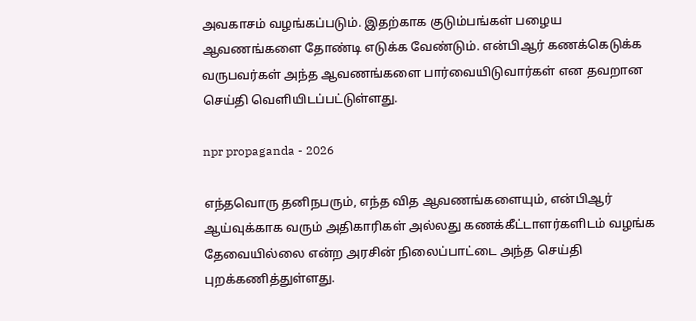அவகாசம் வழங்கப்படும். இதற்காக குடும்பங்கள் பழைய ஆவணங்களை தோண்டி எடுக்க வேண்டும். என்பிஆர் கணக்கெடுக்க வருபவர்கள் அந்த ஆவணங்களை பார்வையிடுவார்கள் என தவறான செய்தி வெளியிடப்பட்டுள்ளது.

npr propaganda - 2026

எந்தவொரு தனிநபரும், எந்த வித ஆவணங்களையும், என்பிஆர் ஆய்வுக்காக வரும் அதிகாரிகள் அல்லது கணக்கீட்டாளர்களிடம் வழங்க தேவையில்லை என்ற அரசின் நிலைப்பாட்டை அந்த செய்தி புறக்கணித்துள்ளது.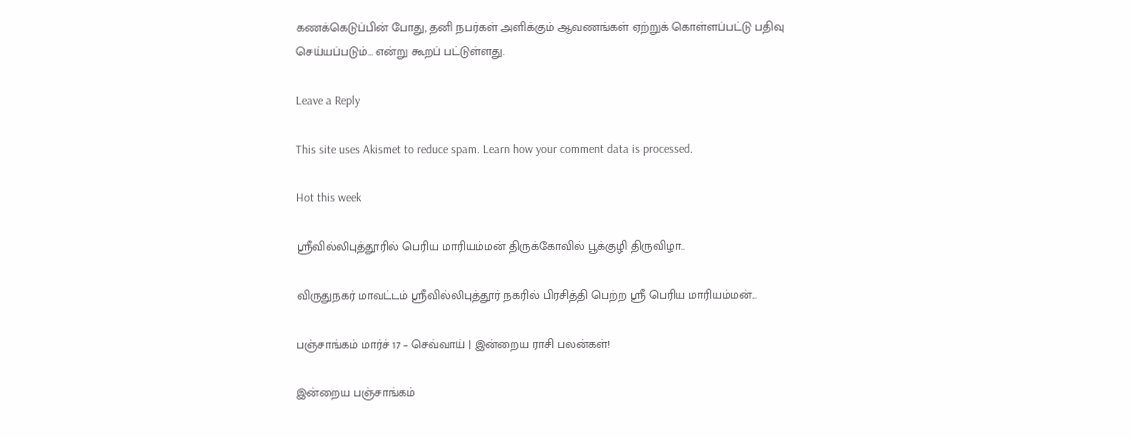கணக்கெடுப்பின் போது, தனி நபர்கள் அளிக்கும் ஆவணங்கள் ஏற்றுக் கொள்ளப்பட்டு பதிவு செய்யப்படும்… என்று கூறப் பட்டுள்ளது.

Leave a Reply

This site uses Akismet to reduce spam. Learn how your comment data is processed.

Hot this week

ஸ்ரீவில்லிபுத்தூரில் பெரிய மாரியம்மன் திருக்கோவில் பூக்குழி திருவிழா..

விருதுநகர் மாவட்டம் ஸ்ரீவில்லிபுத்தூர் நகரில் பிரசித்தி பெற்ற ஸ்ரீ பெரிய மாரியம்மன்...

பஞ்சாங்கம் மார்ச் 17 – செவ்வாய் | இன்றைய ராசி பலன்கள்!

இன்றைய பஞ்சாங்கம்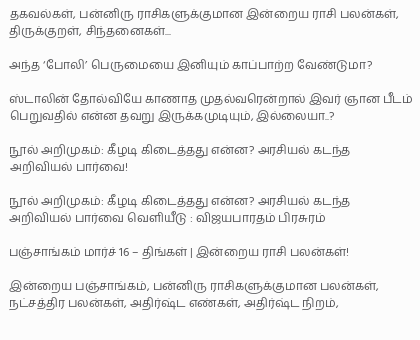தகவல்கள், பன்னிரு ராசிகளுக்குமான இன்றைய ராசி பலன்கள், திருக்குறள், சிந்தனைகள்...

அந்த ‘போலி’ பெருமையை இனியும் காப்பாற்ற வேண்டுமா?

ஸ்டாலின் தோல்வியே காணாத முதல்வரென்றால் இவர் ஞான பீடம் பெறுவதில் என்ன தவறு இருக்கமுடியும், இல்லையா..?

நூல் அறிமுகம்: கீழடி கிடைத்தது என்ன? அரசியல் கடந்த அறிவியல் பார்வை!

நூல் அறிமுகம்: கீழடி கிடைத்தது என்ன? அரசியல் கடந்த அறிவியல் பார்வை வெளியீடு : விஜயபாரதம் பிரசுரம்

பஞ்சாங்கம் மார்ச் 16 – திங்கள் | இன்றைய ராசி பலன்கள்!

இன்றைய பஞ்சாங்கம், பன்னிரு ராசிகளுக்குமான பலன்கள், நட்சத்திர பலன்கள், அதிர்ஷ்ட எண்கள், அதிர்ஷ்ட நிறம்,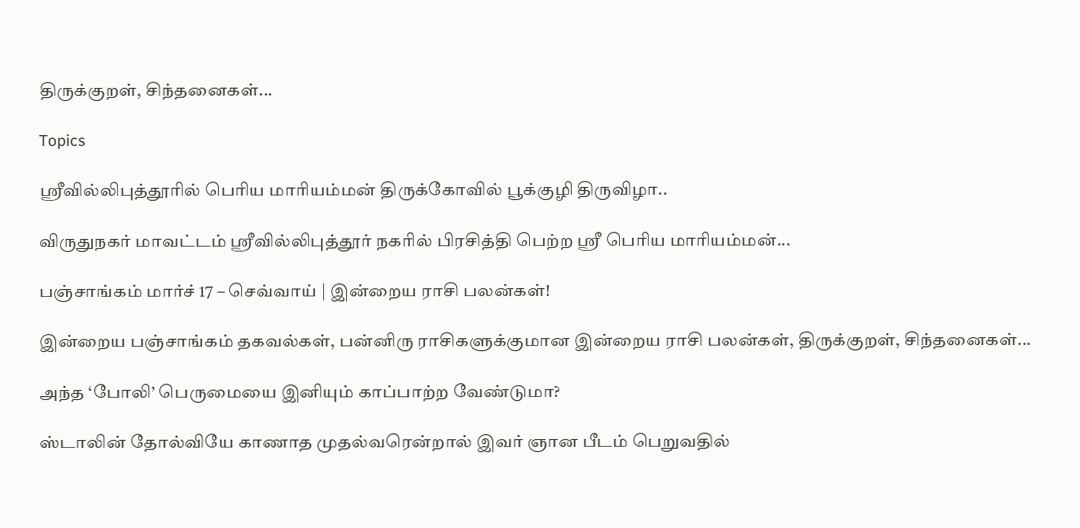திருக்குறள், சிந்தனைகள்...

Topics

ஸ்ரீவில்லிபுத்தூரில் பெரிய மாரியம்மன் திருக்கோவில் பூக்குழி திருவிழா..

விருதுநகர் மாவட்டம் ஸ்ரீவில்லிபுத்தூர் நகரில் பிரசித்தி பெற்ற ஸ்ரீ பெரிய மாரியம்மன்...

பஞ்சாங்கம் மார்ச் 17 – செவ்வாய் | இன்றைய ராசி பலன்கள்!

இன்றைய பஞ்சாங்கம் தகவல்கள், பன்னிரு ராசிகளுக்குமான இன்றைய ராசி பலன்கள், திருக்குறள், சிந்தனைகள்...

அந்த ‘போலி’ பெருமையை இனியும் காப்பாற்ற வேண்டுமா?

ஸ்டாலின் தோல்வியே காணாத முதல்வரென்றால் இவர் ஞான பீடம் பெறுவதில்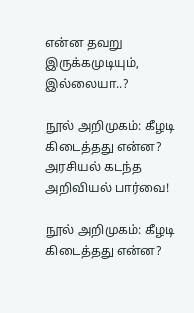என்ன தவறு இருக்கமுடியும், இல்லையா..?

நூல் அறிமுகம்: கீழடி கிடைத்தது என்ன? அரசியல் கடந்த அறிவியல் பார்வை!

நூல் அறிமுகம்: கீழடி கிடைத்தது என்ன?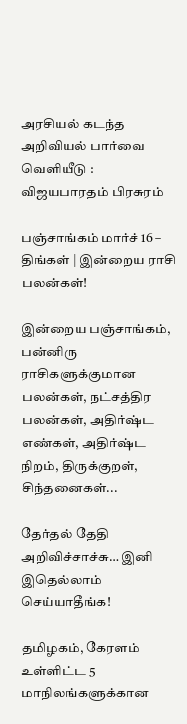அரசியல் கடந்த அறிவியல் பார்வை வெளியீடு : விஜயபாரதம் பிரசுரம்

பஞ்சாங்கம் மார்ச் 16 – திங்கள் | இன்றைய ராசி பலன்கள்!

இன்றைய பஞ்சாங்கம், பன்னிரு ராசிகளுக்குமான பலன்கள், நட்சத்திர பலன்கள், அதிர்ஷ்ட எண்கள், அதிர்ஷ்ட நிறம், திருக்குறள், சிந்தனைகள்...

தேர்தல் தேதி அறிவிச்சாச்சு… இனி இதெல்லாம் செய்யாதீங்க!

தமிழகம், கேரளம் உள்ளிட்ட 5 மாநிலங்களுக்கான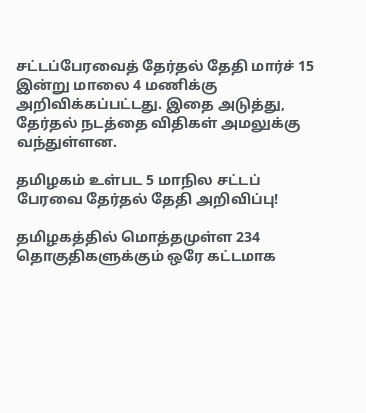சட்டப்பேரவைத் தேர்தல் தேதி மார்ச் 15 இன்று மாலை 4 மணிக்கு அறிவிக்கப்பட்டது. இதை அடுத்து, தேர்தல் நடத்தை விதிகள் அமலுக்கு வந்துள்ளன.

தமிழகம் உள்பட 5 மாநில சட்டப் பேரவை தேர்தல் தேதி அறிவிப்பு!

தமிழகத்தில் மொத்தமுள்ள 234 தொகுதிகளுக்கும் ஒரே கட்டமாக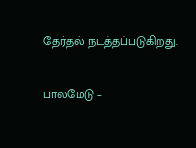தேர்தல் நடத்தப்படுகிறது.

பாலமேடு –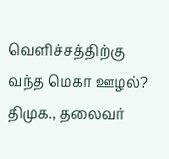வெளிச்சத்திற்கு வந்த மெகா ஊழல்? திமுக., தலைவர்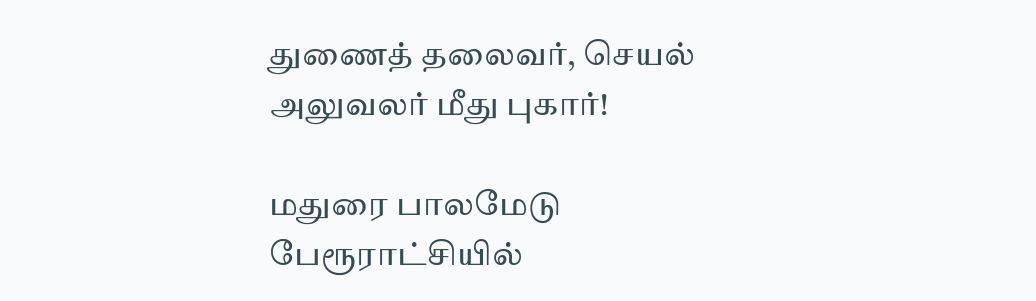துணைத் தலைவர், செயல் அலுவலர் மீது புகார்!

மதுரை பாலமேடு பேரூராட்சியில்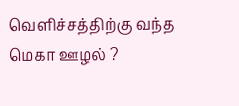வெளிச்சத்திற்கு வந்த மெகா ஊழல் ?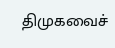திமுகவைச்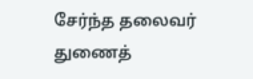சேர்ந்த தலைவர் துணைத்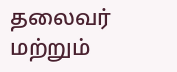தலைவர் மற்றும்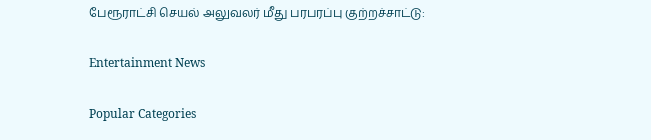பேரூராட்சி செயல் அலுவலர் மீது பரபரப்பு குற்றச்சாட்டு:

Entertainment News

Popular Categories